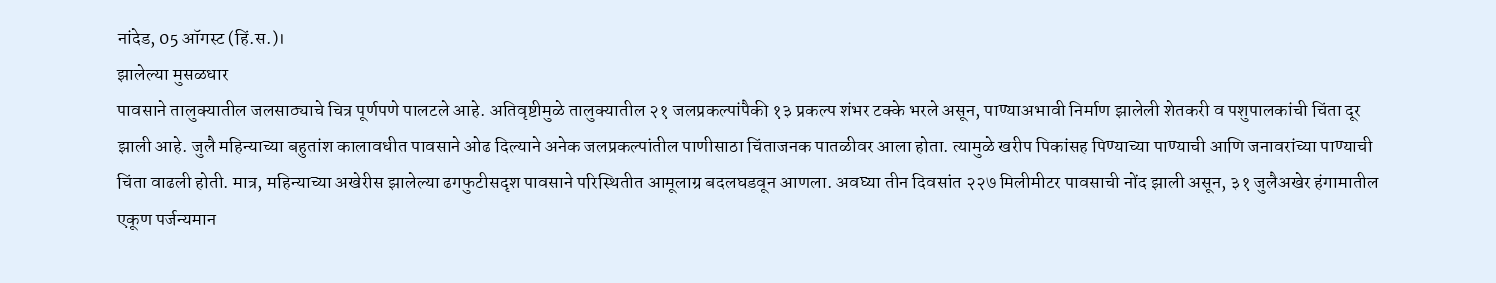नांदेड, 05 ऑगस्ट (हिं.स.)।
झालेल्या मुसळधार
पावसाने तालुक्यातील जलसाठ्याचे चित्र पूर्णपणे पालटले आहे. अतिवृष्टीमुळे तालुक्यातील २१ जलप्रकल्पांपैकी १३ प्रकल्प शंभर टक्के भरले असून, पाण्याअभावी निर्माण झालेली शेतकरी व पशुपालकांची चिंता दूर झाली आहे. जुलै महिन्याच्या बहुतांश कालावधीत पावसाने ओढ दिल्याने अनेक जलप्रकल्पांतील पाणीसाठा चिंताजनक पातळीवर आला होता. त्यामुळे खरीप पिकांसह पिण्याच्या पाण्याची आणि जनावरांच्या पाण्याची चिंता वाढली होती. मात्र, महिन्याच्या अखेरीस झालेल्या ढगफुटीसदृश पावसाने परिस्थितीत आमूलाग्र बदलघडवून आणला. अवघ्या तीन दिवसांत २२७ मिलीमीटर पावसाची नोंद झाली असून, ३१ जुलैअखेर हंगामातील एकूण पर्जन्यमान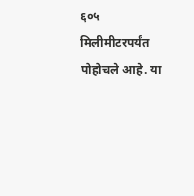६०५ मिलीमीटरपर्यंत पोहोचले आहे. या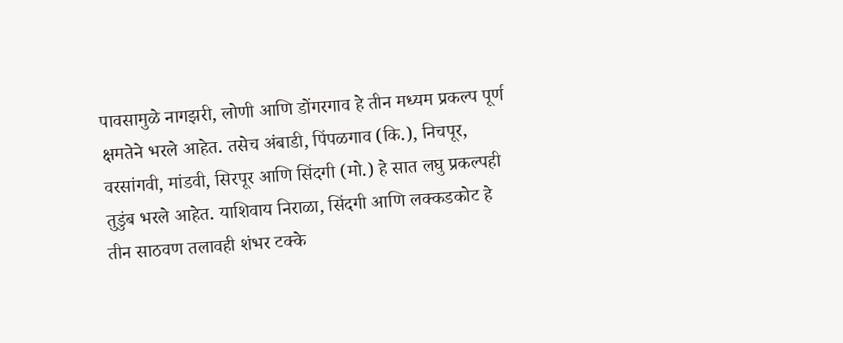पावसामुळे नागझरी, लोणी आणि डोंगरगाव हे तीन मध्यम प्रकल्प पूर्ण क्षमतेने भरले आहेत. तसेच अंबाडी, पिंपळगाव (कि.), निचपूर, वरसांगवी, मांडवी, सिरपूर आणि सिंदगी (मो.) हे सात लघु प्रकल्पही तुडुंब भरले आहेत. याशिवाय निराळा, सिंदगी आणि लक्कडकोट हे तीन साठवण तलावही शंभर टक्के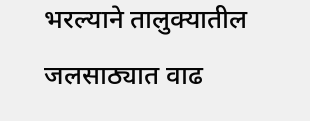भरल्याने तालुक्यातील जलसाठ्यात वाढ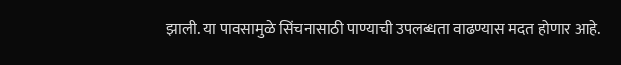झाली. या पावसामुळे सिंचनासाठी पाण्याची उपलब्धता वाढण्यास मदत होणार आहे.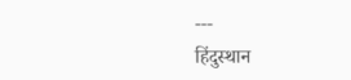---
हिंदुस्थान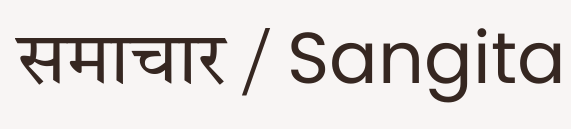समाचार / Sangita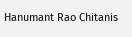Hanumant Rao Chitanis